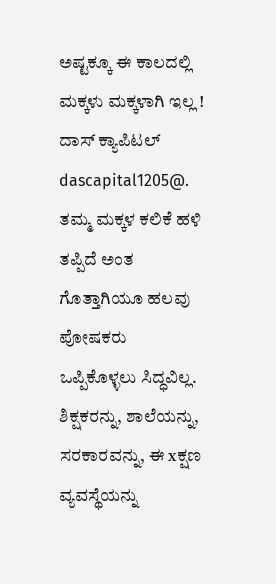ಅಷ್ಟಕ್ಕೂ ಈ ಕಾಲದಲ್ಲಿ ಮಕ್ಕಳು ಮಕ್ಕಳಾಗಿ ಇಲ್ಲ !
ದಾಸ್ ಕ್ಯಾಪಿಟಲ್
dascapital1205@.
ತಮ್ಮ ಮಕ್ಕಳ ಕಲಿಕೆ ಹಳಿ ತಪ್ಪಿದೆ ಅಂತ ಗೊತ್ತಾಗಿಯೂ ಹಲವು ಪೋಷಕರು ಒಪ್ಪಿಕೊಳ್ಳಲು ಸಿದ್ಧವಿಲ್ಲ. ಶಿಕ್ಷಕರನ್ನು, ಶಾಲೆಯನ್ನು, ಸರಕಾರವನ್ನು, ಈ xಕ್ಷಣ ವ್ಯವಸ್ಥೆಯನ್ನು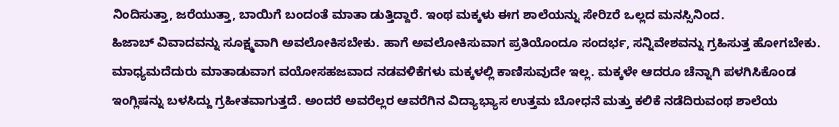ನಿಂದಿಸುತ್ತಾ, ಜರೆಯುತ್ತಾ, ಬಾಯಿಗೆ ಬಂದಂತೆ ಮಾತಾ ಡುತ್ತಿದ್ದಾರೆ. ಇಂಥ ಮಕ್ಕಳು ಈಗ ಶಾಲೆಯನ್ನು ಸೇರಿzರೆ ಒಲ್ಲದ ಮನಸ್ಸಿನಿಂದ.
ಹಿಜಾಬ್ ವಿವಾದವನ್ನು ಸೂಕ್ಷ್ಮವಾಗಿ ಅವಲೋಕಿಸಬೇಕು. ಹಾಗೆ ಅವಲೋಕಿಸುವಾಗ ಪ್ರತಿಯೊಂದೂ ಸಂದರ್ಭ, ಸನ್ನಿವೇಶವನ್ನು ಗ್ರಹಿಸುತ್ತ ಹೋಗಬೇಕು. ಮಾಧ್ಯಮದೆದುರು ಮಾತಾಡುವಾಗ ವಯೋಸಹಜವಾದ ನಡವಳಿಕೆಗಳು ಮಕ್ಕಳಲ್ಲಿ ಕಾಣಿಸುವುದೇ ಇಲ್ಲ. ಮಕ್ಕಳೇ ಆದರೂ ಚೆನ್ನಾಗಿ ಪಳಗಿಸಿಕೊಂಡ ಇಂಗ್ಲಿಷನ್ನು ಬಳಸಿದ್ದು ಗ್ರಹೀತವಾಗುತ್ತದೆ. ಅಂದರೆ ಅವರೆಲ್ಲರ ಆವರೆಗಿನ ವಿದ್ಯಾಭ್ಯಾಸ ಉತ್ತಮ ಬೋಧನೆ ಮತ್ತು ಕಲಿಕೆ ನಡೆದಿರುವಂಥ ಶಾಲೆಯ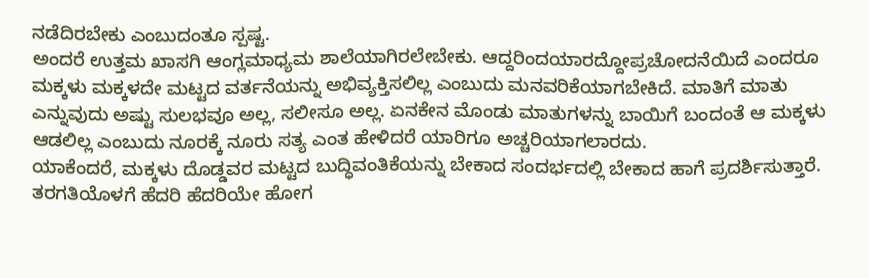ನಡೆದಿರಬೇಕು ಎಂಬುದಂತೂ ಸ್ಪಷ್ಟ.
ಅಂದರೆ ಉತ್ತಮ ಖಾಸಗಿ ಆಂಗ್ಲಮಾಧ್ಯಮ ಶಾಲೆಯಾಗಿರಲೇಬೇಕು. ಆದ್ದರಿಂದಯಾರದ್ದೋಪ್ರಚೋದನೆಯಿದೆ ಎಂದರೂ ಮಕ್ಕಳು ಮಕ್ಕಳದೇ ಮಟ್ಟದ ವರ್ತನೆಯನ್ನು ಅಭಿವ್ಯಕ್ತಿಸಲಿಲ್ಲ ಎಂಬುದು ಮನವರಿಕೆಯಾಗಬೇಕಿದೆ. ಮಾತಿಗೆ ಮಾತು ಎನ್ನುವುದು ಅಷ್ಟು ಸುಲಭವೂ ಅಲ್ಲ, ಸಲೀಸೂ ಅಲ್ಲ. ಏನಕೇನ ಮೊಂಡು ಮಾತುಗಳನ್ನು ಬಾಯಿಗೆ ಬಂದಂತೆ ಆ ಮಕ್ಕಳು ಆಡಲಿಲ್ಲ ಎಂಬುದು ನೂರಕ್ಕೆ ನೂರು ಸತ್ಯ ಎಂತ ಹೇಳಿದರೆ ಯಾರಿಗೂ ಅಚ್ಚರಿಯಾಗಲಾರದು.
ಯಾಕೆಂದರೆ, ಮಕ್ಕಳು ದೊಡ್ಡವರ ಮಟ್ಟದ ಬುದ್ಧಿವಂತಿಕೆಯನ್ನು ಬೇಕಾದ ಸಂದರ್ಭದಲ್ಲಿ ಬೇಕಾದ ಹಾಗೆ ಪ್ರದರ್ಶಿಸುತ್ತಾರೆ. ತರಗತಿಯೊಳಗೆ ಹೆದರಿ ಹೆದರಿಯೇ ಹೋಗ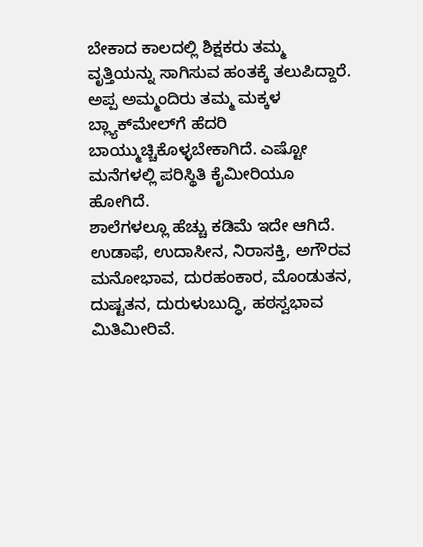ಬೇಕಾದ ಕಾಲದಲ್ಲಿ ಶಿಕ್ಷಕರು ತಮ್ಮ ವೃತ್ತಿಯನ್ನು ಸಾಗಿಸುವ ಹಂತಕ್ಕೆ ತಲುಪಿದ್ದಾರೆ. ಅಪ್ಪ ಅಮ್ಮಂದಿರು ತಮ್ಮ ಮಕ್ಕಳ ಬ್ಲ್ಯಾಕ್‌ಮೇಲ್‌ಗೆ ಹೆದರಿ ಬಾಯ್ಮುಚ್ಚಿಕೊಳ್ಳಬೇಕಾಗಿದೆ. ಎಷ್ಟೋ ಮನೆಗಳಲ್ಲಿ ಪರಿಸ್ಥಿತಿ ಕೈಮೀರಿಯೂ ಹೋಗಿದೆ.
ಶಾಲೆಗಳಲ್ಲೂ ಹೆಚ್ಚು ಕಡಿಮೆ ಇದೇ ಆಗಿದೆ. ಉಡಾಫೆ, ಉದಾಸೀನ, ನಿರಾಸಕ್ತಿ, ಅಗೌರವ ಮನೋಭಾವ, ದುರಹಂಕಾರ, ಮೊಂಡುತನ, ದುಷ್ಟತನ, ದುರುಳುಬುದ್ಧಿ, ಹಠಸ್ವಭಾವ ಮಿತಿಮೀರಿವೆ.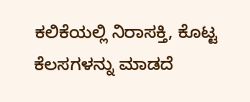ಕಲಿಕೆಯಲ್ಲಿ ನಿರಾಸಕ್ತಿ, ಕೊಟ್ಟ ಕೆಲಸಗಳನ್ನು ಮಾಡದೆ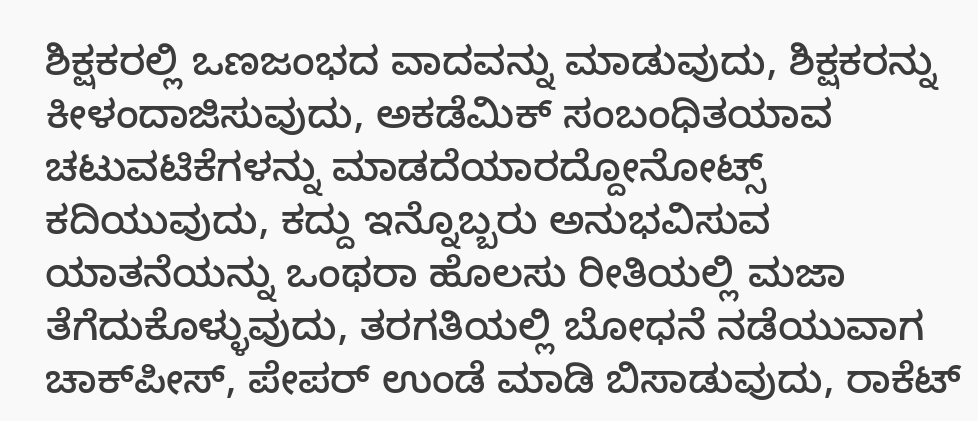ಶಿಕ್ಷಕರಲ್ಲಿ ಒಣಜಂಭದ ವಾದವನ್ನು ಮಾಡುವುದು, ಶಿಕ್ಷಕರನ್ನು ಕೀಳಂದಾಜಿಸುವುದು, ಅಕಡೆಮಿಕ್ ಸಂಬಂಧಿತಯಾವ ಚಟುವಟಿಕೆಗಳನ್ನು ಮಾಡದೆಯಾರದ್ದೋನೋಟ್ಸ್ ಕದಿಯುವುದು, ಕದ್ದು ಇನ್ನೊಬ್ಬರು ಅನುಭವಿಸುವ ಯಾತನೆಯನ್ನು ಒಂಥರಾ ಹೊಲಸು ರೀತಿಯಲ್ಲಿ ಮಜಾ ತೆಗೆದುಕೊಳ್ಳುವುದು, ತರಗತಿಯಲ್ಲಿ ಬೋಧನೆ ನಡೆಯುವಾಗ ಚಾಕ್‌ಪೀಸ್, ಪೇಪರ್ ಉಂಡೆ ಮಾಡಿ ಬಿಸಾಡುವುದು, ರಾಕೆಟ್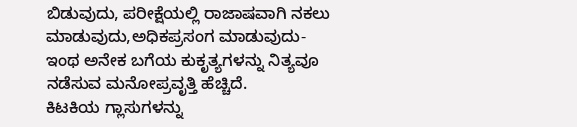ಬಿಡುವುದು, ಪರೀಕ್ಷೆಯಲ್ಲಿ ರಾಜಾಷವಾಗಿ ನಕಲು ಮಾಡುವುದು,ಅಧಿಕಪ್ರಸಂಗ ಮಾಡುವುದು- ಇಂಥ ಅನೇಕ ಬಗೆಯ ಕುಕೃತ್ಯಗಳನ್ನು ನಿತ್ಯವೂ ನಡೆಸುವ ಮನೋಪ್ರವೃತ್ತಿ ಹೆಚ್ಚಿದೆ.
ಕಿಟಕಿಯ ಗ್ಲಾಸುಗಳನ್ನು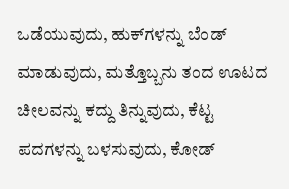ಒಡೆಯುವುದು, ಹುಕ್‌ಗಳನ್ನು ಬೆಂಡ್ ಮಾಡುವುದು, ಮತ್ತೊಬ್ಬನು ತಂದ ಊಟದ ಚೀಲವನ್ನು ಕದ್ದು ತಿನ್ನುವುದು, ಕೆಟ್ಟ ಪದಗಳನ್ನು ಬಳಸುವುದು, ಕೋಡ್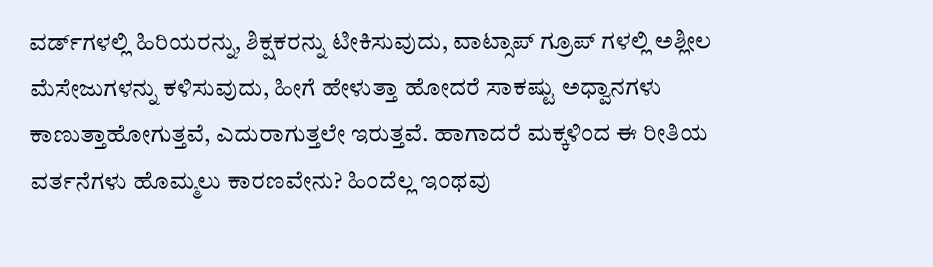ವರ್ಡ್‌ಗಳಲ್ಲಿ ಹಿರಿಯರನ್ನು, ಶಿಕ್ಷಕರನ್ನು ಟೀಕಿಸುವುದು, ವಾಟ್ಸಾಪ್ ಗ್ರೂಪ್ ಗಳಲ್ಲಿ ಅಶ್ಲೀಲ ಮೆಸೇಜುಗಳನ್ನು ಕಳಿಸುವುದು, ಹೀಗೆ ಹೇಳುತ್ತಾ ಹೋದರೆ ಸಾಕಷ್ಟು ಅಧ್ವಾನಗಳು ಕಾಣುತ್ತಾಹೋಗುತ್ತವೆ, ಎದುರಾಗುತ್ತಲೇ ಇರುತ್ತವೆ. ಹಾಗಾದರೆ ಮಕ್ಕಳಿಂದ ಈ ರೀತಿಯ ವರ್ತನೆಗಳು ಹೊಮ್ಮಲು ಕಾರಣವೇನು? ಹಿಂದೆಲ್ಲ ಇಂಥವು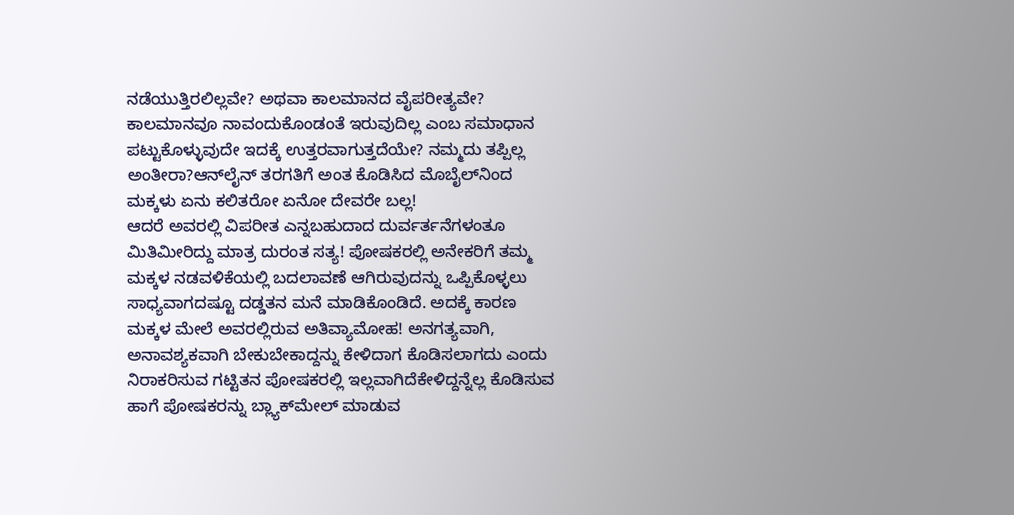ನಡೆಯುತ್ತಿರಲಿಲ್ಲವೇ? ಅಥವಾ ಕಾಲಮಾನದ ವೈಪರೀತ್ಯವೇ? ಕಾಲಮಾನವೂ ನಾವಂದುಕೊಂಡಂತೆ ಇರುವುದಿಲ್ಲ ಎಂಬ ಸಮಾಧಾನ ಪಟ್ಟುಕೊಳ್ಳುವುದೇ ಇದಕ್ಕೆ ಉತ್ತರವಾಗುತ್ತದೆಯೇ? ನಮ್ಮದು ತಪ್ಪಿಲ್ಲ ಅಂತೀರಾ?ಆನ್‌ಲೈನ್ ತರಗತಿಗೆ ಅಂತ ಕೊಡಿಸಿದ ಮೊಬೈಲ್‌ನಿಂದ ಮಕ್ಕಳು ಏನು ಕಲಿತರೋ ಏನೋ ದೇವರೇ ಬಲ್ಲ!
ಆದರೆ ಅವರಲ್ಲಿ ವಿಪರೀತ ಎನ್ನಬಹುದಾದ ದುರ್ವರ್ತನೆಗಳಂತೂ ಮಿತಿಮೀರಿದ್ದು ಮಾತ್ರ ದುರಂತ ಸತ್ಯ! ಪೋಷಕರಲ್ಲಿ ಅನೇಕರಿಗೆ ತಮ್ಮ ಮಕ್ಕಳ ನಡವಳಿಕೆಯಲ್ಲಿ ಬದಲಾವಣೆ ಆಗಿರುವುದನ್ನು ಒಪ್ಪಿಕೊಳ್ಳಲು ಸಾಧ್ಯವಾಗದಷ್ಟೂ ದಡ್ಡತನ ಮನೆ ಮಾಡಿಕೊಂಡಿದೆ. ಅದಕ್ಕೆ ಕಾರಣ ಮಕ್ಕಳ ಮೇಲೆ ಅವರಲ್ಲಿರುವ ಅತಿವ್ಯಾಮೋಹ! ಅನಗತ್ಯವಾಗಿ, ಅನಾವಶ್ಯಕವಾಗಿ ಬೇಕುಬೇಕಾದ್ದನ್ನು ಕೇಳಿದಾಗ ಕೊಡಿಸಲಾಗದು ಎಂದು ನಿರಾಕರಿಸುವ ಗಟ್ಟಿತನ ಪೋಷಕರಲ್ಲಿ ಇಲ್ಲವಾಗಿದೆಕೇಳಿದ್ದನ್ನೆಲ್ಲ ಕೊಡಿಸುವ ಹಾಗೆ ಪೋಷಕರನ್ನು ಬ್ಲ್ಯಾಕ್‌ಮೇಲ್ ಮಾಡುವ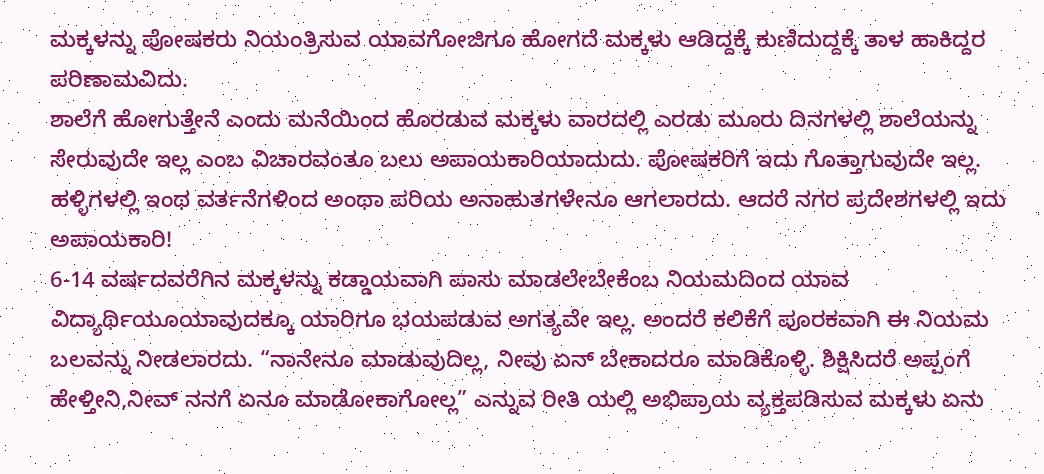ಮಕ್ಕಳನ್ನು ಪೋಷಕರು ನಿಯಂತ್ರಿಸುವ ಯಾವಗೋಜಿಗೂ ಹೋಗದೆ ಮಕ್ಕಳು ಆಡಿದ್ದಕ್ಕೆ ಕುಣಿದುದ್ದಕ್ಕೆ ತಾಳ ಹಾಕಿದ್ದರ ಪರಿಣಾಮವಿದು.
ಶಾಲೆಗೆ ಹೋಗುತ್ತೇನೆ ಎಂದು ಮನೆಯಿಂದ ಹೊರಡುವ ಮಕ್ಕಳು ವಾರದಲ್ಲಿ ಎರಡು ಮೂರು ದಿನಗಳಲ್ಲಿ ಶಾಲೆಯನ್ನು ಸೇರುವುದೇ ಇಲ್ಲ ಎಂಬ ವಿಚಾರವಂತೂ ಬಲು ಅಪಾಯಕಾರಿಯಾದುದು. ಪೋಷಕರಿಗೆ ಇದು ಗೊತ್ತಾಗುವುದೇ ಇಲ್ಲ. ಹಳ್ಳಿಗಳಲ್ಲಿ ಇಂಥ ವರ್ತನೆಗಳಿಂದ ಅಂಥಾ ಪರಿಯ ಅನಾಹುತಗಳೇನೂ ಆಗಲಾರದು. ಆದರೆ ನಗರ ಪ್ರದೇಶಗಳಲ್ಲಿ ಇದು ಅಪಾಯಕಾರಿ!
6-14 ವರ್ಷದವರೆಗಿನ ಮಕ್ಕಳನ್ನು ಕಡ್ಡಾಯವಾಗಿ ಪಾಸು ಮಾಡಲೇಬೇಕೆಂಬ ನಿಯಮದಿಂದ ಯಾವ ವಿದ್ಯಾರ್ಥಿಯೂಯಾವುದಕ್ಕೂ ಯಾರಿಗೂ ಭಯಪಡುವ ಅಗತ್ಯವೇ ಇಲ್ಲ. ಅಂದರೆ ಕಲಿಕೆಗೆ ಪೂರಕವಾಗಿ ಈ ನಿಯಮ ಬಲವನ್ನು ನೀಡಲಾರದು. “ನಾನೇನೂ ಮಾಡುವುದಿಲ್ಲ, ನೀವು ಏನ್ ಬೇಕಾದರೂ ಮಾಡಿಕೊಳ್ಳಿ. ಶಿಕ್ಷಿಸಿದರೆ ಅಪ್ಪಂಗೆ ಹೇಳ್ತೀನಿ,ನೀವ್ ನನಗೆ ಏನೂ ಮಾಡೋಕಾಗೋಲ್ಲ” ಎನ್ನುವ ರೀತಿ ಯಲ್ಲಿ ಅಭಿಪ್ರಾಯ ವ್ಯಕ್ತಪಡಿಸುವ ಮಕ್ಕಳು ಏನು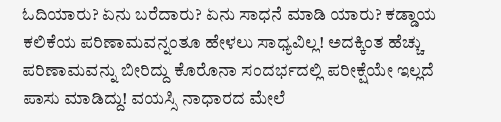ಓದಿಯಾರು? ಏನು ಬರೆದಾರು? ಏನು ಸಾಧನೆ ಮಾಡಿ ಯಾರು? ಕಡ್ಡಾಯ ಕಲಿಕೆಯ ಪರಿಣಾಮವನ್ನಂತೂ ಹೇಳಲು ಸಾಧ್ಯವಿಲ್ಲ! ಅದಕ್ಕಿಂತ ಹೆಚ್ಚು ಪರಿಣಾಮವನ್ನು ಬೀರಿದ್ದು ಕೊರೊನಾ ಸಂದರ್ಭದಲ್ಲಿ ಪರೀಕ್ಷೆಯೇ ಇಲ್ಲದೆ ಪಾಸು ಮಾಡಿದ್ದು! ವಯಸ್ಸಿ ನಾಧಾರದ ಮೇಲೆ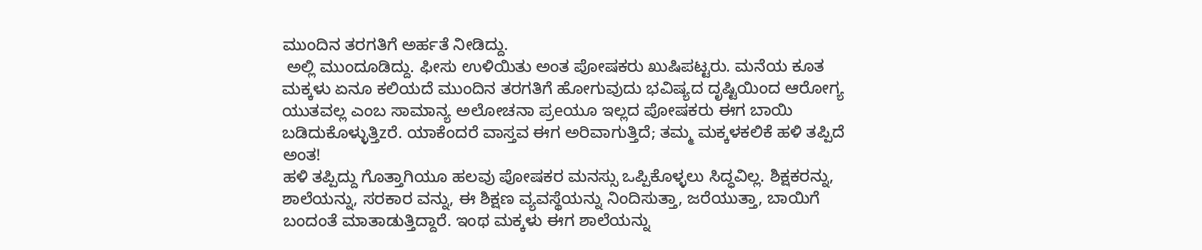ಮುಂದಿನ ತರಗತಿಗೆ ಅರ್ಹತೆ ನೀಡಿದ್ದು.
 ಅಲ್ಲಿ ಮುಂದೂಡಿದ್ದು. ಫೀಸು ಉಳಿಯಿತು ಅಂತ ಪೋಷಕರು ಖುಷಿಪಟ್ಟರು. ಮನೆಯ ಕೂತ ಮಕ್ಕಳು ಏನೂ ಕಲಿಯದೆ ಮುಂದಿನ ತರಗತಿಗೆ ಹೋಗುವುದು ಭವಿಷ್ಯದ ದೃಷ್ಟಿಯಿಂದ ಆರೋಗ್ಯ ಯುತವಲ್ಲ ಎಂಬ ಸಾಮಾನ್ಯ ಅಲೋಚನಾ ಪ್ರeಯೂ ಇಲ್ಲದ ಪೋಷಕರು ಈಗ ಬಾಯಿ ಬಡಿದುಕೊಳ್ಳುತ್ತಿzರೆ. ಯಾಕೆಂದರೆ ವಾಸ್ತವ ಈಗ ಅರಿವಾಗುತ್ತಿದೆ; ತಮ್ಮ ಮಕ್ಕಳಕಲಿಕೆ ಹಳಿ ತಪ್ಪಿದೆ ಅಂತ!
ಹಳಿ ತಪ್ಪಿದ್ದು ಗೊತ್ತಾಗಿಯೂ ಹಲವು ಪೋಷಕರ ಮನಸ್ಸು ಒಪ್ಪಿಕೊಳ್ಳಲು ಸಿದ್ಧವಿಲ್ಲ. ಶಿಕ್ಷಕರನ್ನು, ಶಾಲೆಯನ್ನು, ಸರಕಾರ ವನ್ನು, ಈ ಶಿಕ್ಷಣ ವ್ಯವಸ್ಥೆಯನ್ನು ನಿಂದಿಸುತ್ತಾ, ಜರೆಯುತ್ತಾ, ಬಾಯಿಗೆ ಬಂದಂತೆ ಮಾತಾಡುತ್ತಿದ್ದಾರೆ. ಇಂಥ ಮಕ್ಕಳು ಈಗ ಶಾಲೆಯನ್ನು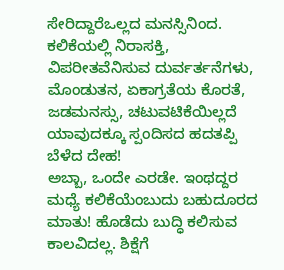ಸೇರಿದ್ದಾರೆಒಲ್ಲದ ಮನಸ್ಸಿನಿಂದ. ಕಲಿಕೆಯಲ್ಲಿ ನಿರಾಸಕ್ತಿ, ವಿಪರೀತವೆನಿಸುವ ದುರ್ವರ್ತನೆಗಳು, ಮೊಂಡುತನ, ಏಕಾಗ್ರತೆಯ ಕೊರತೆ, ಜಡಮನಸ್ಸು, ಚಟುವಟಿಕೆಯಿಲ್ಲದೆ ಯಾವುದಕ್ಕೂ ಸ್ಪಂದಿಸದ ಹದತಪ್ಪಿ ಬೆಳೆದ ದೇಹ!
ಅಬ್ಬಾ, ಒಂದೇ ಎರಡೇ. ಇಂಥದ್ದರ ಮಧ್ಯೆ ಕಲಿಕೆಯೆಂಬುದು ಬಹುದೂರದ ಮಾತು! ಹೊಡೆದು ಬುದ್ಧಿ ಕಲಿಸುವ ಕಾಲವಿದಲ್ಲ. ಶಿಕ್ಷೆಗೆ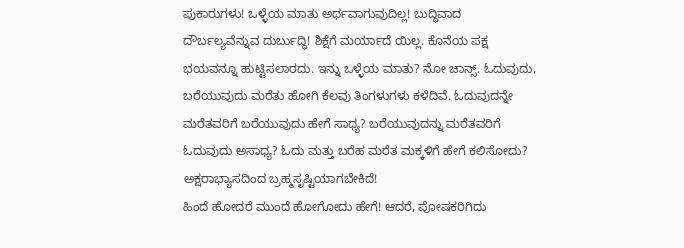ಪುಕಾರುಗಳು! ಒಳ್ಳೆಯ ಮಾತು ಅರ್ಥವಾಗುವುದಿಲ್ಲ! ಬುದ್ಧಿವಾದ ದೌರ್ಬಲ್ಯವೆನ್ನುವ ದುರ್ಬುದ್ಧಿ! ಶಿಕ್ಷೆಗೆ ಮರ್ಯಾದೆ ಯಿಲ್ಲ. ಕೊನೆಯ ಪಕ್ಷ ಭಯವನ್ನೂ ಹುಟ್ಟಿಸಲಾರದು. ಇನ್ನು ಒಳ್ಳೆಯ ಮಾತು? ನೋ ಚಾನ್ಸ್. ಓದುವುದು, ಬರೆಯುವುದು ಮರೆತು ಹೋಗಿ ಕೆಲವು ತಿಂಗಳುಗಳು ಕಳೆದಿವೆ. ಓದುವುದನ್ನೇ ಮರೆತವರಿಗೆ ಬರೆಯುವುದು ಹೇಗೆ ಸಾಧ್ಯ? ಬರೆಯುವುದನ್ನು ಮರೆತವರಿಗೆ ಓದುವುದು ಅಸಾಧ್ಯ? ಓದು ಮತ್ತು ಬರೆಹ ಮರೆತ ಮಕ್ಕಳಿಗೆ ಹೇಗೆ ಕಲಿಸೋದು? ಅಕ್ಷರಾಭ್ಯಾಸದಿಂದ ಬ್ರಹ್ಮಸೃಷ್ಟಿಯಾಗಬೇಕಿದೆ!
ಹಿಂದೆ ಹೋದರೆ ಮುಂದೆ ಹೋಗೋದು ಹೇಗೆ! ಆದರೆ, ಪೋಷಕರಿಗಿದು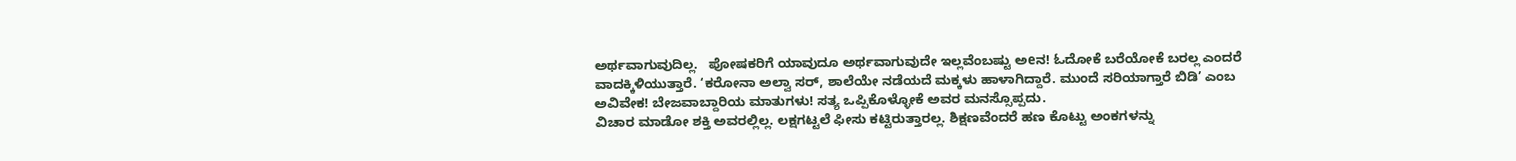ಅರ್ಥವಾಗುವುದಿಲ್ಲ.   ಪೋಷಕರಿಗೆ ಯಾವುದೂ ಅರ್ಥವಾಗುವುದೇ ಇಲ್ಲವೆಂಬಷ್ಟು ಅeನ! ಓದೋಕೆ ಬರೆಯೋಕೆ ಬರಲ್ಲ ಎಂದರೆ ವಾದಕ್ಕಿಳಿಯುತ್ತಾರೆ. ‘ಕರೋನಾ ಅಲ್ವಾ ಸರ್, ಶಾಲೆಯೇ ನಡೆಯದೆ ಮಕ್ಕಳು ಹಾಳಾಗಿದ್ದಾರೆ. ಮುಂದೆ ಸರಿಯಾಗ್ತಾರೆ ಬಿಡಿ’ ಎಂಬ ಅವಿವೇಕ! ಬೇಜವಾಬ್ದಾರಿಯ ಮಾತುಗಳು! ಸತ್ಯ ಒಪ್ಪಿಕೊಳ್ಳೋಕೆ ಅವರ ಮನಸ್ಸೊಪ್ಪದು.
ವಿಚಾರ ಮಾಡೋ ಶಕ್ತಿ ಅವರಲ್ಲಿಲ್ಲ. ಲಕ್ಷಗಟ್ಟಲೆ ಫೀಸು ಕಟ್ಟಿರುತ್ತಾರಲ್ಲ. ಶಿಕ್ಷಣವೆಂದರೆ ಹಣ ಕೊಟ್ಟು ಅಂಕಗಳನ್ನು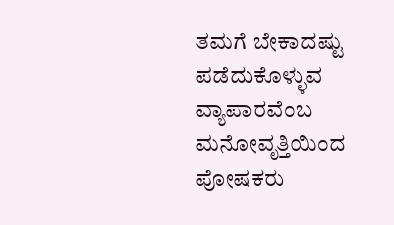ತಮಗೆ ಬೇಕಾದಷ್ಟು ಪಡೆದುಕೊಳ್ಳುವ ವ್ಯಾಪಾರವೆಂಬ ಮನೋವೃತ್ತಿಯಿಂದ ಪೋಷಕರು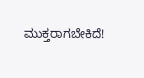ಮುಕ್ತರಾಗಬೇಕಿದೆ!